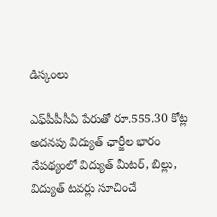డిస్కంలు

ఎఫ్‌పీపీసీఏ పేరుతో రూ.555.30 కోట్ల అదనపు విద్యుత్‌ ఛార్జీల భారం నేపథ్యంలో విద్యుత్‌ మీటర్‌, బిల్లు, విద్యుత్‌ టవర్లు సూచించే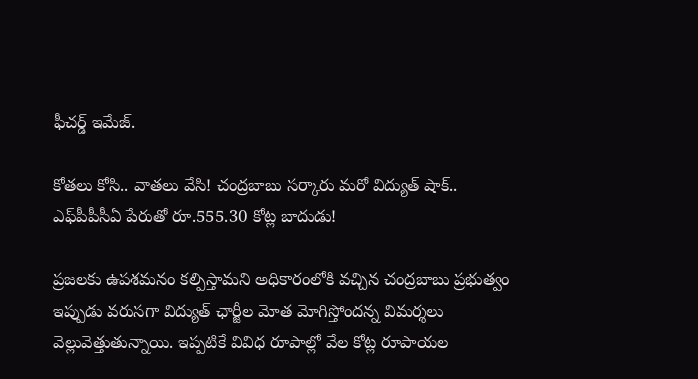ఫీచర్డ్ ఇమేజ్.

కోతలు కోసి.. వాతలు వేసి! చంద్రబాబు సర్కారు మరో విద్యుత్ షాక్.. ఎఫ్‌పీపీసీఏ పేరుతో రూ.555.30 కోట్ల బాదుడు!

ప్రజలకు ఉపశమనం కల్పిస్తామని అధికారంలోకి వచ్చిన చంద్రబాబు ప్రభుత్వం ఇప్పుడు వరుసగా విద్యుత్‌ ఛార్జీల మోత మోగిస్తోందన్న విమర్శలు వెల్లువెత్తుతున్నాయి. ఇప్పటికే వివిధ రూపాల్లో వేల కోట్ల రూపాయల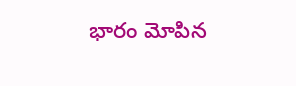భారం మోపిన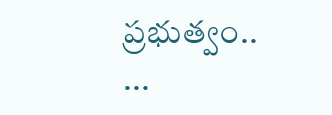ప్రభుత్వం.. ...